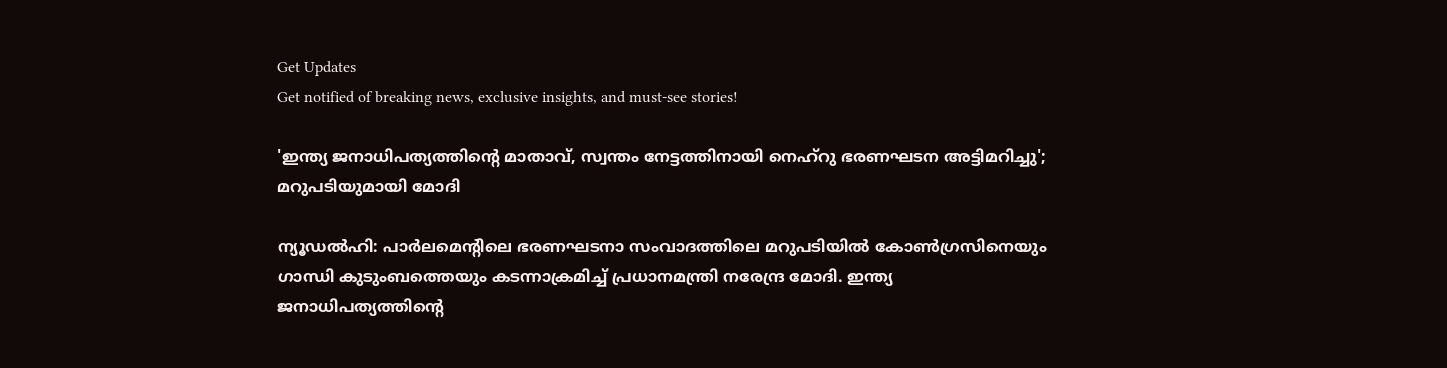Get Updates
Get notified of breaking news, exclusive insights, and must-see stories!

'ഇന്ത്യ ജനാധിപത്യത്തിന്റെ മാതാവ്, സ്വന്തം നേട്ടത്തിനായി നെഹ്‌റു ഭരണഘടന അട്ടിമറിച്ചു'; മറുപടിയുമായി മോദി

ന്യൂഡൽഹി: പാർലമെന്റിലെ ഭരണഘടനാ സംവാദത്തിലെ മറുപടിയിൽ കോൺഗ്രസിനെയും ഗാന്ധി കുടുംബത്തെയും കടന്നാക്രമിച്ച് പ്രധാനമന്ത്രി നരേന്ദ്ര മോദി. ഇന്ത്യ ജനാധിപത്യത്തിന്റെ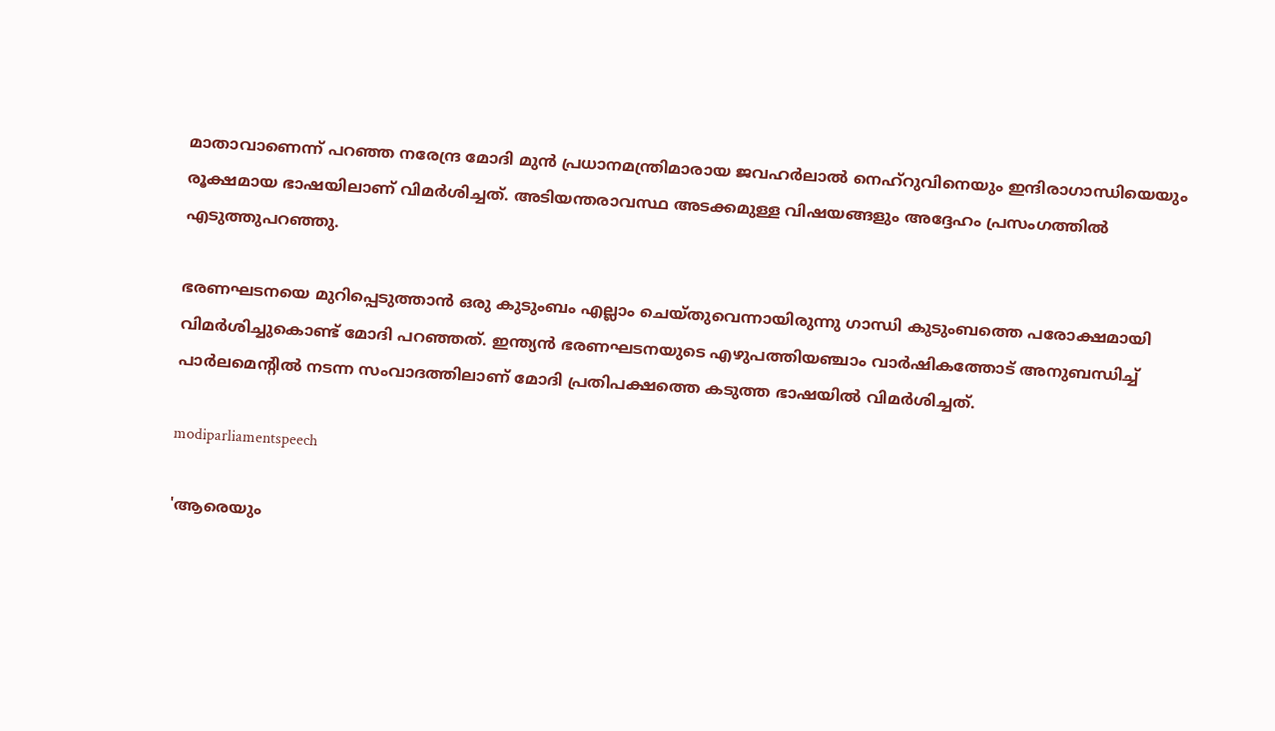മാതാവാണെന്ന് പറഞ്ഞ നരേന്ദ്ര മോദി മുൻ പ്രധാനമന്ത്രിമാരായ ജവഹർലാൽ നെഹ്‌റുവിനെയും ഇന്ദിരാഗാന്ധിയെയും രൂക്ഷമായ ഭാഷയിലാണ് വിമർശിച്ചത്. അടിയന്തരാവസ്ഥ അടക്കമുള്ള വിഷയങ്ങളും അദ്ദേഹം പ്രസംഗത്തിൽ എടുത്തുപറഞ്ഞു.

ഭരണഘടനയെ മുറിപ്പെടുത്താൻ ഒരു കുടുംബം എല്ലാം ചെയ്‌തുവെന്നായിരുന്നു ഗാന്ധി കുടുംബത്തെ പരോക്ഷമായി വിമർശിച്ചുകൊണ്ട് മോദി പറഞ്ഞത്. ഇന്ത്യൻ ഭരണഘടനയുടെ എഴുപത്തിയഞ്ചാം വാർഷികത്തോട് അനുബന്ധിച്ച് പാർലമെന്റിൽ നടന്ന സംവാദത്തിലാണ് മോദി പ്രതിപക്ഷത്തെ കടുത്ത ഭാഷയിൽ വിമർശിച്ചത്.

modiparliamentspeech

'ആരെയും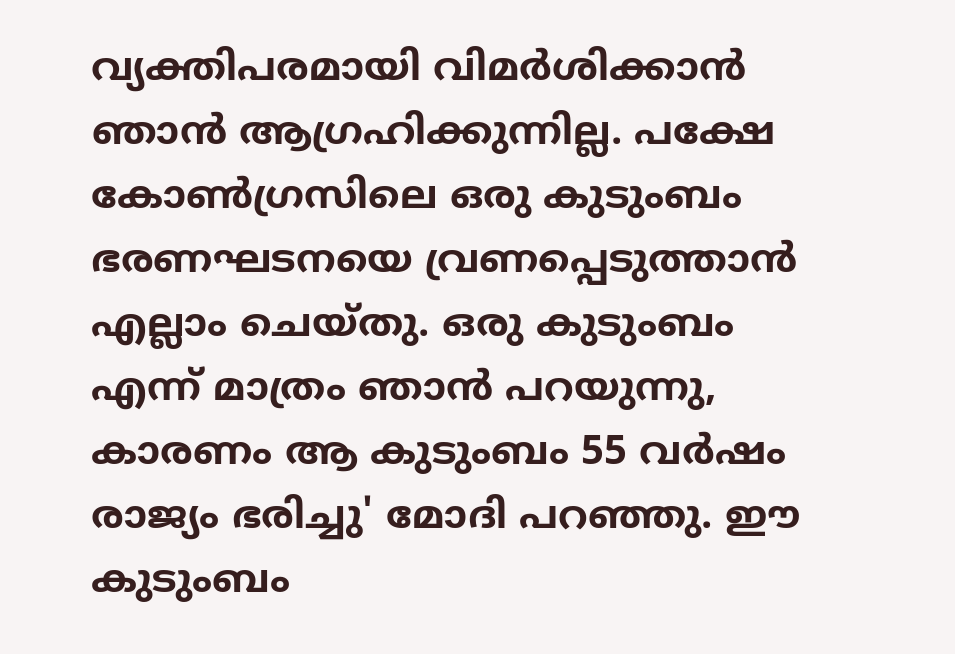വ്യക്തിപരമായി വിമർശിക്കാൻ ഞാൻ ആഗ്രഹിക്കുന്നില്ല. പക്ഷേ കോൺഗ്രസിലെ ഒരു കുടുംബം ഭരണഘടനയെ വ്രണപ്പെടുത്താൻ എല്ലാം ചെയ്‌തു. ഒരു കുടുംബം എന്ന് മാത്രം ഞാൻ പറയുന്നു, കാരണം ആ കുടുംബം 55 വർഷം രാജ്യം ഭരിച്ചു' മോദി പറഞ്ഞു. ഈ കുടുംബം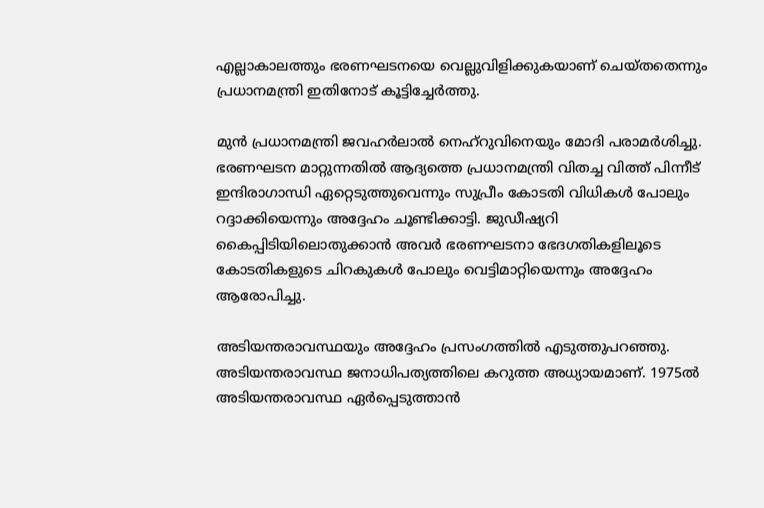എല്ലാകാലത്തും ഭരണഘടനയെ വെല്ലുവിളിക്കുകയാണ് ചെയ്‌തതെന്നും പ്രധാനമന്ത്രി ഇതിനോട് കൂട്ടിച്ചേർത്തു.

മുൻ പ്രധാനമന്ത്രി ജവഹർലാൽ നെഹ്‌റുവിനെയും മോദി പരാമർശിച്ചു. ഭരണഘടന മാറ്റുന്നതിൽ ആദ്യത്തെ പ്രധാനമന്ത്രി വിതച്ച വിത്ത് പിന്നീട് ഇന്ദിരാഗാന്ധി ഏറ്റെടുത്തുവെന്നും സുപ്രീം കോടതി വിധികൾ പോലും റദ്ദാക്കിയെന്നും അദ്ദേഹം ചൂണ്ടിക്കാട്ടി. ജുഡീഷ്യറി കൈപ്പിടിയിലൊതുക്കാൻ അവർ ഭരണഘടനാ ഭേദഗതികളിലൂടെ കോടതികളുടെ ചിറകുകൾ പോലും വെട്ടിമാറ്റിയെന്നും അദ്ദേഹം ആരോപിച്ചു.

അടിയന്തരാവസ്ഥയും അദ്ദേഹം പ്രസംഗത്തിൽ എടുത്തുപറഞ്ഞു. അടിയന്തരാവസ്ഥ ജനാധിപത്യത്തിലെ കറുത്ത അധ്യായമാണ്. 1975ൽ അടിയന്തരാവസ്ഥ ഏർപ്പെടുത്താൻ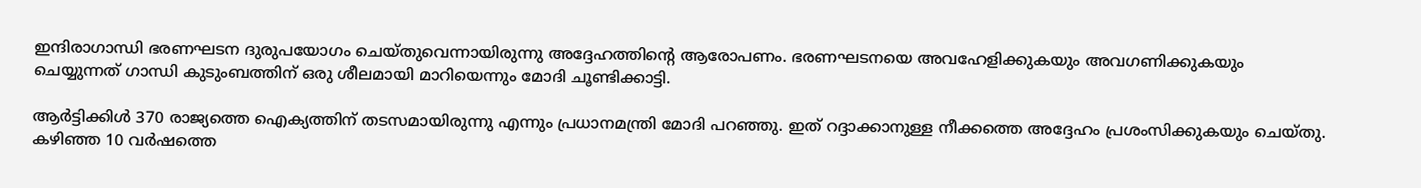ഇന്ദിരാഗാന്ധി ഭരണഘടന ദുരുപയോഗം ചെയ്‌തുവെന്നായിരുന്നു അദ്ദേഹത്തിന്റെ ആരോപണം. ഭരണഘടനയെ അവഹേളിക്കുകയും അവഗണിക്കുകയും ചെയ്യുന്നത് ഗാന്ധി കുടുംബത്തിന് ഒരു ശീലമായി മാറിയെന്നും മോദി ചൂണ്ടിക്കാട്ടി.

ആർട്ടിക്കിൾ 370 രാജ്യത്തെ ഐക്യത്തിന് തടസമായിരുന്നു എന്നും പ്രധാനമന്ത്രി മോദി പറഞ്ഞു. ഇത് റദ്ദാക്കാനുള്ള നീക്കത്തെ അദ്ദേഹം പ്രശംസിക്കുകയും ചെയ്‌തു. കഴിഞ്ഞ 10 വർഷത്തെ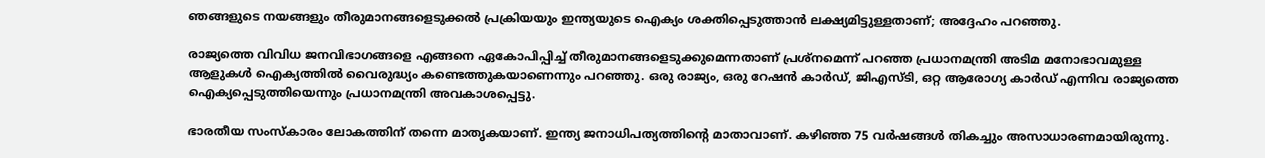ഞങ്ങളുടെ നയങ്ങളും തീരുമാനങ്ങളെടുക്കൽ പ്രക്രിയയും ഇന്ത്യയുടെ ഐക്യം ശക്തിപ്പെടുത്താൻ ലക്ഷ്യമിട്ടുള്ളതാണ്; അദ്ദേഹം പറഞ്ഞു.

രാജ്യത്തെ വിവിധ ജനവിഭാഗങ്ങളെ എങ്ങനെ ഏകോപിപ്പിച്ച് തീരുമാനങ്ങളെടുക്കുമെന്നതാണ് പ്രശ്‌നമെന്ന് പറഞ്ഞ പ്രധാനമന്ത്രി അടിമ മനോഭാവമുള്ള ആളുകൾ ഐക്യത്തിൽ വൈരുദ്ധ്യം കണ്ടെത്തുകയാണെന്നും പറഞ്ഞു. ഒരു രാജ്യം, ഒരു റേഷന്‍ കാര്‍ഡ്, ജിഎസ്‌ടി, ഒറ്റ ആരോഗ്യ കാര്‍ഡ് എന്നിവ രാജ്യത്തെ ഐക്യപ്പെടുത്തിയെന്നും പ്രധാനമന്ത്രി അവകാശപ്പെട്ടു.

ഭാരതീയ സംസ്‌കാരം ലോകത്തിന് തന്നെ മാതൃകയാണ്. ഇന്ത്യ ജനാധിപത്യത്തിന്റെ മാതാവാണ്. കഴിഞ്ഞ 75 വർഷങ്ങൾ തികച്ചും അസാധാരണമായിരുന്നു.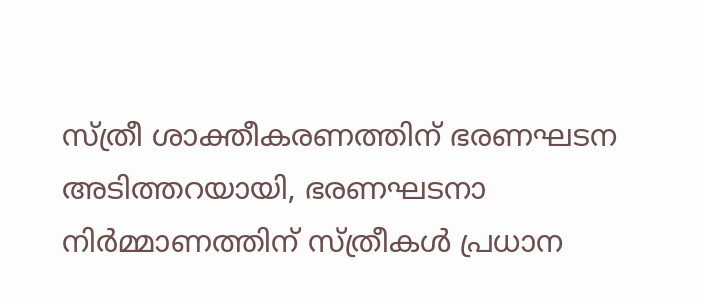സ്ത്രീ ശാക്തീകരണത്തിന് ഭരണഘടന അടിത്തറയായി, ഭരണഘടനാ നിർമ്മാണത്തിന് സ്ത്രീകൾ പ്രധാന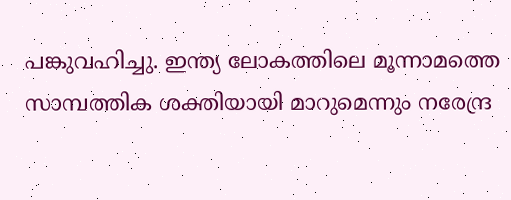പങ്കുവഹിച്ചു. ഇന്ത്യ ലോകത്തിലെ മൂന്നാമത്തെ സാമ്പത്തിക ശക്തിയായി മാറുമെന്നും നരേന്ദ്ര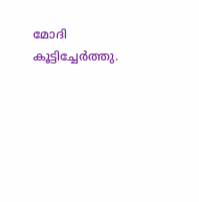മോദി കൂട്ടിച്ചേർത്തു.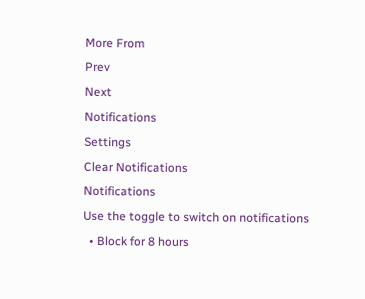More From
Prev
Next
Notifications
Settings
Clear Notifications
Notifications
Use the toggle to switch on notifications
  • Block for 8 hours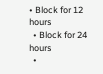• Block for 12 hours
  • Block for 24 hours
  •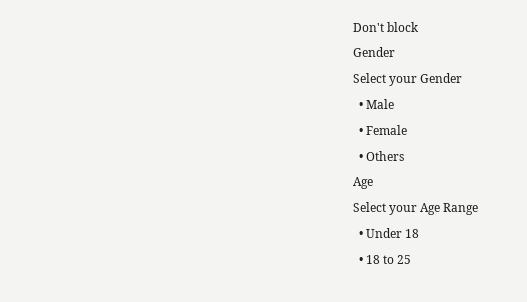Don't block
Gender
Select your Gender
  • Male
  • Female
  • Others
Age
Select your Age Range
  • Under 18
  • 18 to 25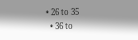• 26 to 35
  • 36 to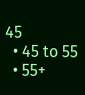45
  • 45 to 55
  • 55+